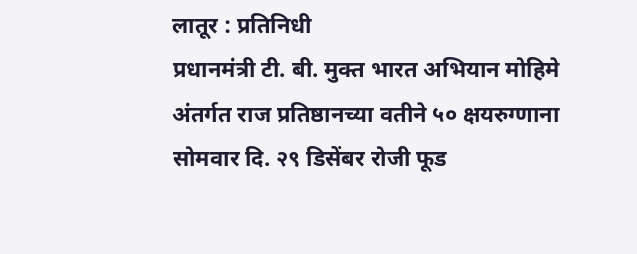लातूर : प्रतिनिधी
प्रधानमंत्री टी. बी. मुक्त भारत अभियान मोहिमे अंतर्गत राज प्रतिष्ठानच्या वतीने ५० क्षयरुग्णाना सोमवार दि. २९ डिसेंबर रोजी फूड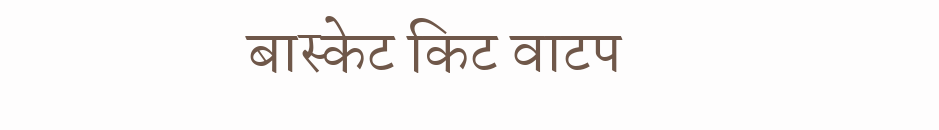बास्केट किट वाटप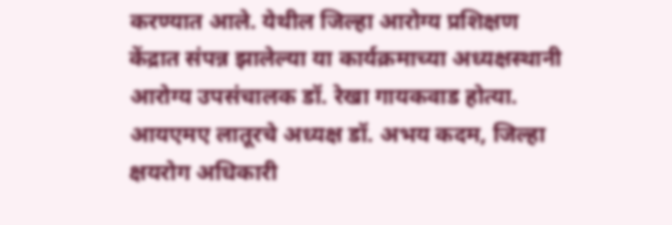करण्यात आले. येथील जिल्हा आरोग्य प्रशिक्षण केंद्रात संपन्न झालेल्या या कार्यक्रमाच्या अध्यक्षस्थानी आरोग्य उपसंचालक डॉ. रेखा गायकवाड होत्या. आयएमए लातूरचे अध्यक्ष डॉ. अभय कदम, जिल्हा क्षयरोग अधिकारी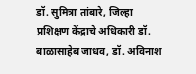डॉ. सुमित्रा तांबारे, जिल्हा प्रशिक्षण केंद्राचे अधिकारी डॉ. बाळासाहेब जाधव, डॉ. अविनाश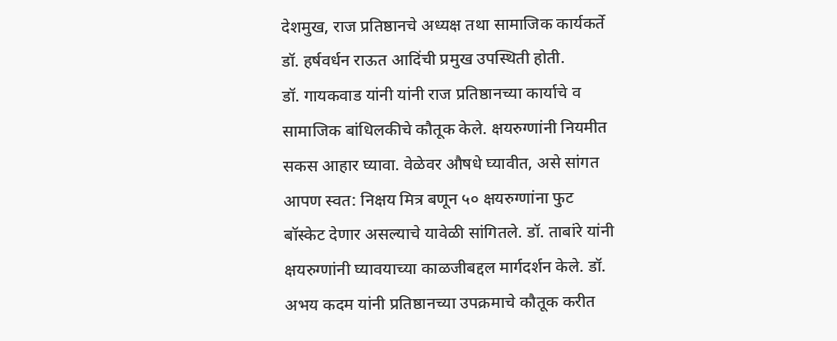देशमुख, राज प्रतिष्ठानचे अध्यक्ष तथा सामाजिक कार्यकर्ते डॉ. हर्षवर्धन राऊत आदिंची प्रमुख उपस्थिती होती.
डॉ. गायकवाड यांनी यांनी राज प्रतिष्ठानच्या कार्याचे व सामाजिक बांधिलकीचे कौतूक केले. क्षयरुग्णांनी नियमीत सकस आहार घ्यावा. वेळेवर औषधे घ्यावीत, असे सांगत आपण स्वत: निक्षय मित्र बणून ५० क्षयरुग्णांना फुट बॉस्केट देणार असल्याचे यावेळी सांगितले. डॉ. ताबांरे यांनी क्षयरुग्णांनी घ्यावयाच्या काळजीबद्दल मार्गदर्शन केले. डॉ. अभय कदम यांनी प्रतिष्ठानच्या उपक्रमाचे कौतूक करीत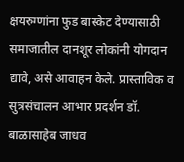क्षयरुग्णांना फुड बास्केट देण्यासाठी समाजातील दानशूर लोकांनी योगदान द्यावे, असे आवाहन केले. प्रास्ताविक व सुत्रसंचालन आभार प्रदर्शन डॉ. बाळासाहेब जाधव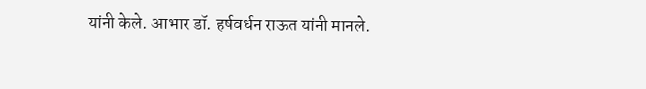यांनी केले. आभार डॉ. हर्षवर्धन राऊत यांनी मानले.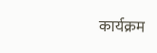कार्यक्रम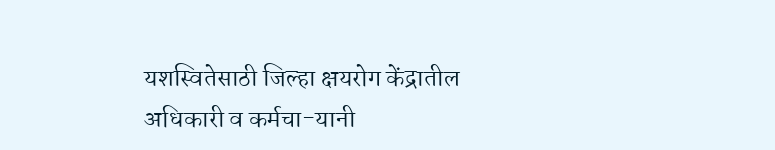यशस्वितेसाठी जिल्हा क्षयरोग केंद्रातील अधिकारी व कर्मचा-यानी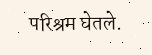परिश्रम घेतले.